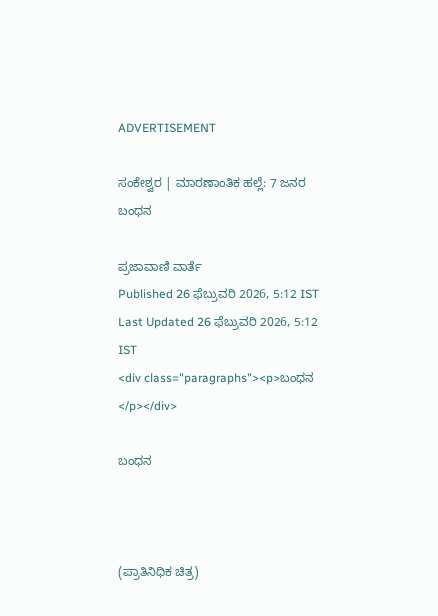ADVERTISEMENT

ಸಂಕೇಶ್ವರ | ಮಾರಣಾಂತಿಕ ಹಲ್ಲೆ: 7 ಜನರ ಬಂಧನ

ಪ್ರಜಾವಾಣಿ ವಾರ್ತೆ
Published 26 ಫೆಬ್ರುವರಿ 2026, 5:12 IST
Last Updated 26 ಫೆಬ್ರುವರಿ 2026, 5:12 IST
<div class="paragraphs"><p>ಬಂಧನ  </p></div>

ಬಂಧನ



(ಪ್ರಾತಿನಿಧಿಕ ಚಿತ್ರ)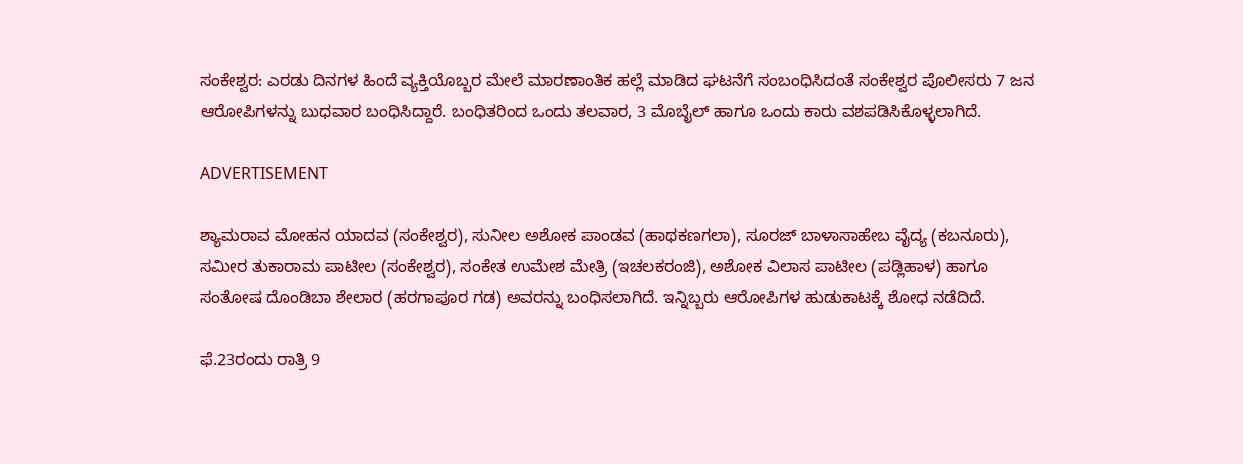ಸಂಕೇಶ್ವರ: ಎರಡು ದಿನಗಳ ಹಿಂದೆ ವ್ಯಕ್ತಿಯೊಬ್ಬರ ಮೇಲೆ ಮಾರಣಾಂತಿಕ ಹಲ್ಲೆ ಮಾಡಿದ ಘಟನೆಗೆ ಸಂಬಂಧಿಸಿದಂತೆ ಸಂಕೇಶ್ವರ ಪೊಲೀಸರು 7 ಜನ ಆರೋಪಿಗಳನ್ನು ಬುಧವಾರ ಬಂಧಿಸಿದ್ದಾರೆ. ಬಂಧಿತರಿಂದ ಒಂದು ತಲವಾರ, 3 ಮೊಬೈಲ್‌ ಹಾಗೂ ಒಂದು ಕಾರು ವಶಪಡಿಸಿಕೊಳ್ಳಲಾಗಿದೆ.

ADVERTISEMENT

ಶ್ಯಾಮರಾವ ಮೋಹನ ಯಾದವ (ಸಂಕೇಶ್ವರ), ಸುನೀಲ ಅಶೋಕ ಪಾಂಡವ (ಹಾಥಕಣಗಲಾ), ಸೂರಜ್‌ ಬಾಳಾಸಾಹೇಬ ವೈದ್ಯ (ಕಬನೂರು), ಸಮೀರ ತುಕಾರಾಮ ಪಾಟೀಲ (ಸಂಕೇಶ್ವರ), ಸಂಕೇತ ಉಮೇಶ ಮೇತ್ರಿ (ಇಚಲಕರಂಜಿ), ಅಶೋಕ ವಿಲಾಸ ಪಾಟೀಲ (ಪಡ್ಲಿಹಾಳ) ಹಾಗೂ ಸಂತೋಷ ದೊಂಡಿಬಾ ಶೇಲಾರ (ಹರಗಾಪೂರ ಗಡ) ಅವರನ್ನು ಬಂಧಿಸಲಾಗಿದೆ. ಇನ್ನಿಬ್ಬರು ಆರೋಪಿಗಳ ಹುಡುಕಾಟಕ್ಕೆ ಶೋಧ ನಡೆದಿದೆ.

ಫೆ.23ರಂದು ರಾತ್ರಿ 9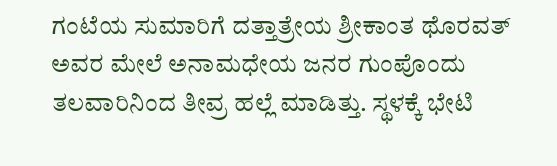ಗಂಟೆಯ ಸುಮಾರಿಗೆ ದತ್ತಾತ್ರೇಯ ಶ್ರೀಕಾಂತ ಥೊರವತ್ ಅವರ ಮೇಲೆ ಅನಾಮಧೇಯ ಜನರ ಗುಂಪೊಂದು ತಲವಾರಿನಿಂದ ತೀವ್ರ ಹಲ್ಲೆ ಮಾಡಿತ್ತು. ಸ್ಥಳಕ್ಕೆ ಭೇಟಿ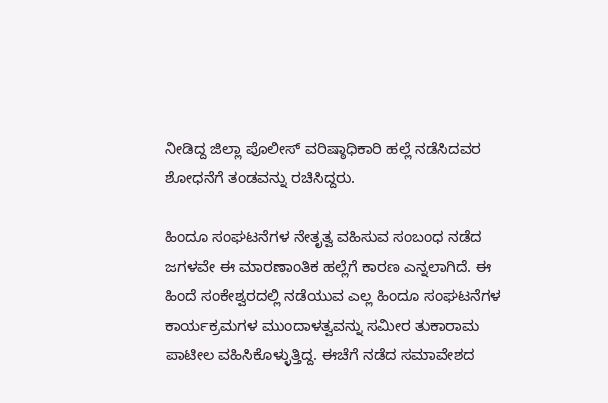ನೀಡಿದ್ದ ಜಿಲ್ಲಾ ಪೊಲೀಸ್‌ ವರಿಷ್ಠಾಧಿಕಾರಿ ಹಲ್ಲೆ ನಡೆಸಿದವರ ಶೋಧನೆಗೆ ತಂಡವನ್ನು ರಚಿಸಿದ್ದರು.

ಹಿಂದೂ ಸಂಘಟನೆಗಳ ನೇತೃತ್ವ ವಹಿಸುವ ಸಂಬಂಧ ನಡೆದ ಜಗಳವೇ ಈ ಮಾರಣಾಂತಿಕ ಹಲ್ಲೆಗೆ ಕಾರಣ ಎನ್ನಲಾಗಿದೆ. ಈ ಹಿಂದೆ ಸಂಕೇಶ್ವರದಲ್ಲಿ ನಡೆಯುವ ಎಲ್ಲ ಹಿಂದೂ ಸಂಘಟನೆಗಳ ಕಾರ್ಯಕ್ರಮಗಳ ಮುಂದಾಳತ್ವವನ್ನು ಸಮೀರ ತುಕಾರಾಮ ಪಾಟೀಲ ವಹಿಸಿಕೊಳ್ಳುತ್ತಿದ್ದ. ಈಚೆಗೆ ನಡೆದ ಸಮಾವೇಶದ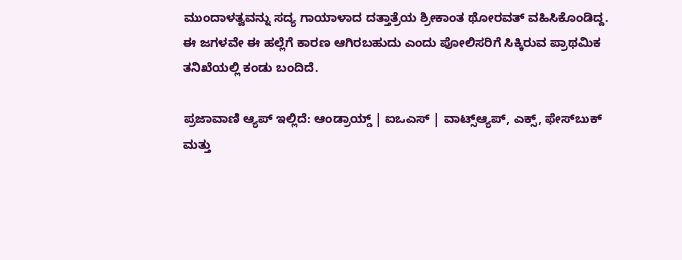ಮುಂದಾಳತ್ವವನ್ನು ಸದ್ಯ ಗಾಯಾಳಾದ ದತ್ತಾತ್ರೆಯ ಶ್ರೀಕಾಂತ ಥೋರವತ್ ವಹಿಸಿಕೊಂಡಿದ್ದ. ಈ ಜಗಳವೇ ಈ ಹಲ್ಲೆಗೆ ಕಾರಣ ಆಗಿರಬಹುದು ಎಂದು ಪೋಲಿಸರಿಗೆ ಸಿಕ್ಕಿರುವ ಪ್ರಾಥಮಿಕ ತನಿಖೆಯಲ್ಲಿ ಕಂಡು ಬಂದಿದೆ.

ಪ್ರಜಾವಾಣಿ ಆ್ಯಪ್ ಇಲ್ಲಿದೆ: ಆಂಡ್ರಾಯ್ಡ್ | ಐಒಎಸ್ | ವಾಟ್ಸ್ಆ್ಯಪ್, ಎಕ್ಸ್, ಫೇಸ್‌ಬುಕ್ ಮತ್ತು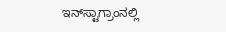ಇನ್‌ಸ್ಟಾಗ್ರಾಂನಲ್ಲಿ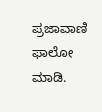ಪ್ರಜಾವಾಣಿ ಫಾಲೋ ಮಾಡಿ.